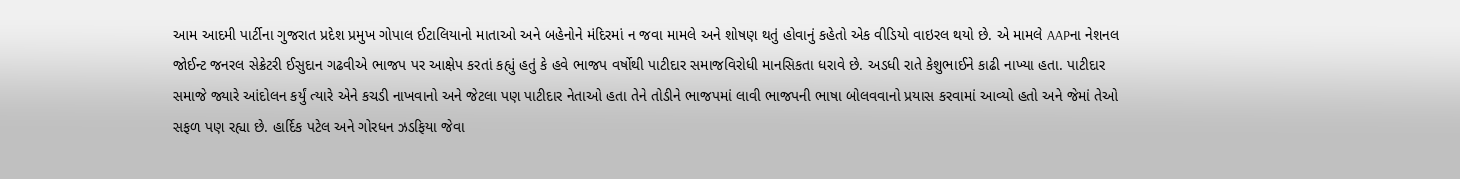આમ આદમી પાર્ટીના ગુજરાત પ્રદેશ પ્રમુખ ગોપાલ ઈટાલિયાનો માતાઓ અને બહેનોને મંદિરમાં ન જવા મામલે અને શોષણ થતું હોવાનું કહેતો એક વીડિયો વાઇરલ થયો છે. એ મામલે AAPના નેશનલ જોઈન્ટ જનરલ સેક્રેટરી ઈસુદાન ગઢવીએ ભાજપ પર આક્ષેપ કરતાં કહ્યું હતું કે હવે ભાજપ વર્ષોથી પાટીદાર સમાજવિરોધી માનસિકતા ધરાવે છે. અડધી રાતે કેશુભાઈને કાઢી નાખ્યા હતા. પાટીદાર સમાજે જ્યારે આંદોલન કર્યું ત્યારે એને કચડી નાખવાનો અને જેટલા પણ પાટીદાર નેતાઓ હતા તેને તોડીને ભાજપમાં લાવી ભાજપની ભાષા બોલવવાનો પ્રયાસ કરવામાં આવ્યો હતો અને જેમાં તેઓ સફળ પણ રહ્યા છે. હાર્દિક પટેલ અને ગોરધન ઝડફિયા જેવા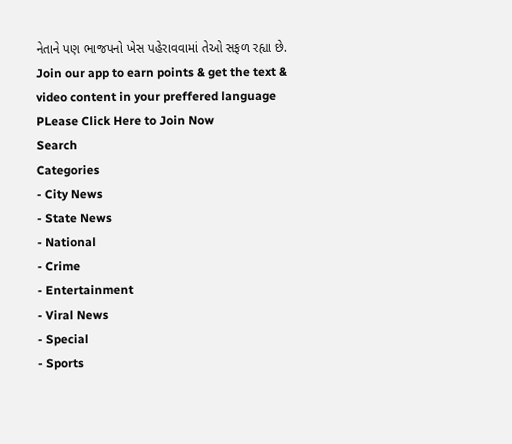નેતાને પણ ભાજપનો ખેસ પહેરાવવામાં તેઓ સફળ રહ્યા છે.
Join our app to earn points & get the text & video content in your preffered language
PLease Click Here to Join Now
Search
Categories
- City News
- State News
- National
- Crime
- Entertainment
- Viral News
- Special
- Sports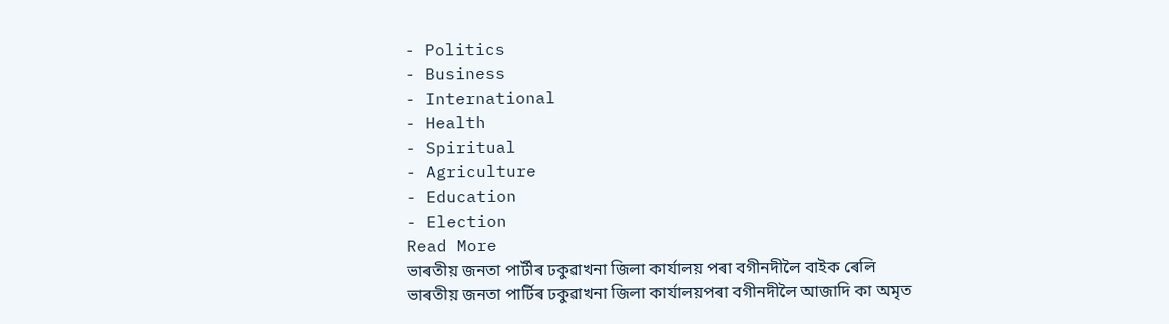- Politics
- Business
- International
- Health
- Spiritual
- Agriculture
- Education
- Election
Read More
ভাৰতীয় জনতা পাৰ্টীৰ ঢকুৱাখনা জিলা কাৰ্যালয় পৰা বগীনদীলৈ বাইক ৰেলি
ভাৰতীয় জনতা পাৰ্টিৰ ঢকুৱাখনা জিলা কাৰ্যালয়পৰা বগীনদীলৈ আজাদি কা অমৃত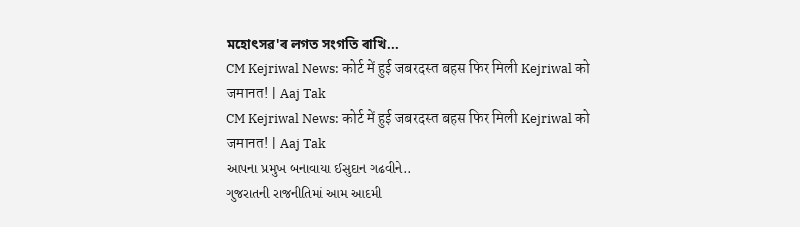মহোৎসৱ'ৰ লগত সংগতি ৰাখি...
CM Kejriwal News: कोर्ट में हुई जबरदस्त बहस फिर मिली Kejriwal को जमानत! | Aaj Tak
CM Kejriwal News: कोर्ट में हुई जबरदस्त बहस फिर मिली Kejriwal को जमानत! | Aaj Tak
આપના પ્રમુખ બનાવાયા ઈસુદાન ગઢવીને..
ગુજરાતની રાજનીતિમાં આમ આદમી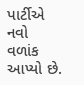પાર્ટીએ નવો વળાંક આપ્યો છે.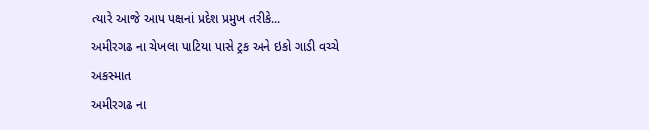ત્યારે આજે આપ પક્ષનાં પ્રદેશ પ્રમુખ તરીકે...
અમીરગઢ ના ચેખલા પાટિયા પાસે ટ્રક અને ઇકો ગાડી વચ્ચે અકસ્માત
અમીરગઢ ના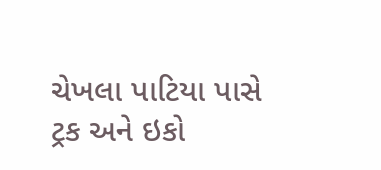ચેખલા પાટિયા પાસે ટ્રક અને ઇકો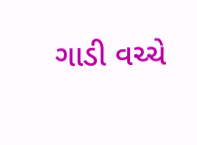ગાડી વચ્ચે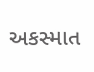અકસ્માત